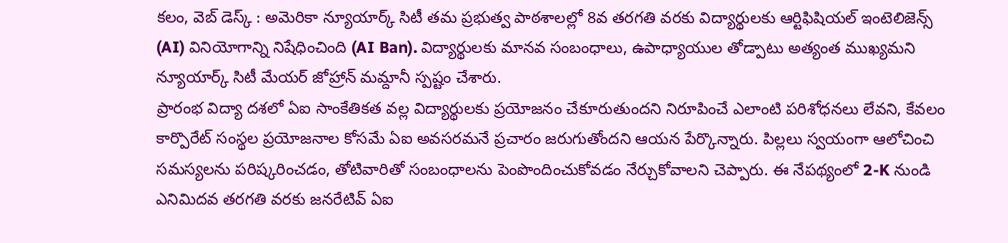కలం, వెబ్ డెస్క్ : అమెరికా న్యూయార్క్ సిటీ తమ ప్రభుత్వ పాఠశాలల్లో 8వ తరగతి వరకు విద్యార్థులకు ఆర్టిఫిషియల్ ఇంటెలిజెన్స్ (AI) వినియోగాన్ని నిషేధించింది (AI Ban). విద్యార్థులకు మానవ సంబంధాలు, ఉపాధ్యాయుల తోడ్పాటు అత్యంత ముఖ్యమని న్యూయార్క్ సిటీ మేయర్ జోహ్రాన్ మమ్దానీ స్పష్టం చేశారు.
ప్రారంభ విద్యా దశలో ఏఐ సాంకేతికత వల్ల విద్యార్థులకు ప్రయోజనం చేకూరుతుందని నిరూపించే ఎలాంటి పరిశోధనలు లేవని, కేవలం కార్పొరేట్ సంస్థల ప్రయోజనాల కోసమే ఏఐ అవసరమనే ప్రచారం జరుగుతోందని ఆయన పేర్కొన్నారు. పిల్లలు స్వయంగా ఆలోచించి సమస్యలను పరిష్కరించడం, తోటివారితో సంబంధాలను పెంపొందించుకోవడం నేర్చుకోవాలని చెప్పారు. ఈ నేపథ్యంలో 2-K నుండి ఎనిమిదవ తరగతి వరకు జనరేటివ్ ఏఐ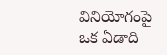వినియోగంపై ఒక ఏడాది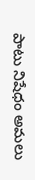పాటు నిషేధం అమలు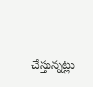చేస్తున్నట్లు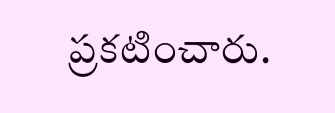ప్రకటించారు.